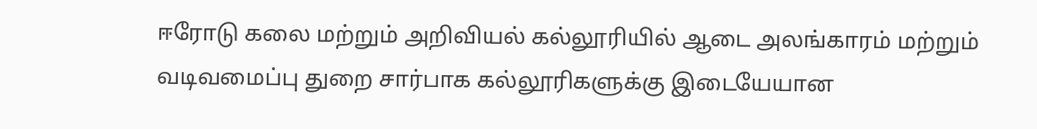ஈரோடு கலை மற்றும் அறிவியல் கல்லூரியில் ஆடை அலங்காரம் மற்றும் வடிவமைப்பு துறை சார்பாக கல்லூரிகளுக்கு இடையேயான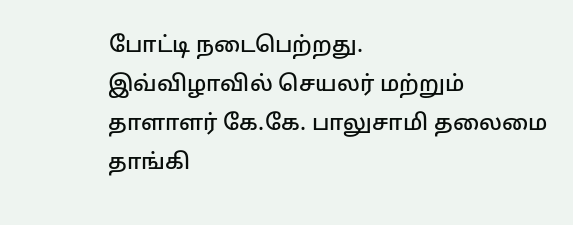போட்டி நடைபெற்றது.
இவ்விழாவில் செயலர் மற்றும் தாளாளர் கே.கே. பாலுசாமி தலைமை தாங்கி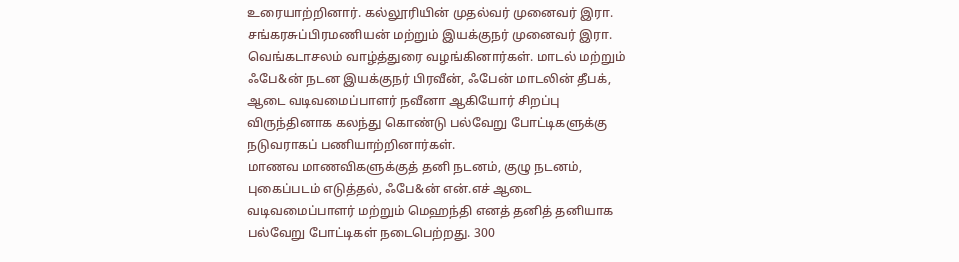உரையாற்றினார். கல்லூரியின் முதல்வர் முனைவர் இரா. சங்கரசுப்பிரமணியன் மற்றும் இயக்குநர் முனைவர் இரா. வெங்கடாசலம் வாழ்த்துரை வழங்கினார்கள். மாடல் மற்றும் ஃபே&ன் நடன இயக்குநர் பிரவீன், ஃபேன் மாடலின் தீபக், ஆடை வடிவமைப்பாளர் நவீனா ஆகியோர் சிறப்பு விருந்தினாக கலந்து கொண்டு பல்வேறு போட்டிகளுக்கு நடுவராகப் பணியாற்றினார்கள்.
மாணவ மாணவிகளுக்குத் தனி நடனம், குழு நடனம், புகைப்படம் எடுத்தல், ஃபே&ன் என்.எச் ஆடை வடிவமைப்பாளர் மற்றும் மெஹந்தி எனத் தனித் தனியாக பல்வேறு போட்டிகள் நடைபெற்றது. 300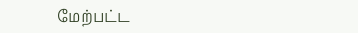மேற்பட்ட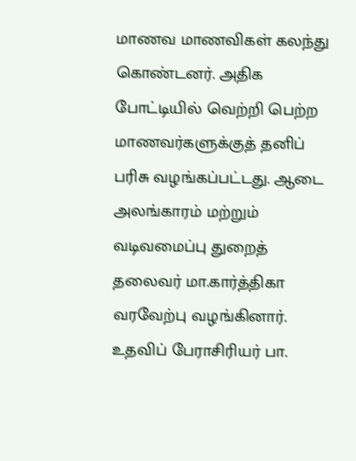மாணவ மாணவிகள் கலந்து கொண்டனர். அதிக போட்டியில் வெற்றி பெற்ற மாணவர்களுக்குத் தனிப் பரிசு வழங்கப்பட்டது. ஆடை அலங்காரம் மற்றும் வடிவமைப்பு துறைத் தலைவர் மா.கார்த்திகா வரவேற்பு வழங்கினார்.
உதவிப் பேராசிரியர் பா.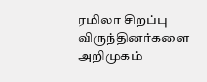ரமிலா சிறப்பு விருந்தினர்களை அறிமுகம்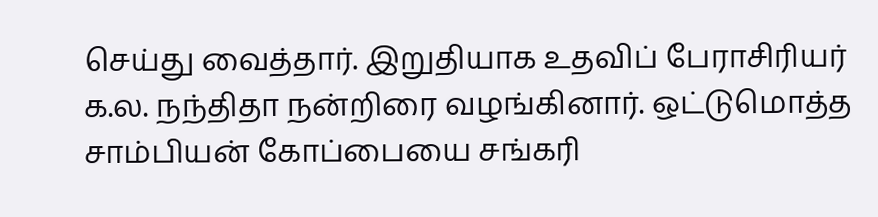செய்து வைத்தார். இறுதியாக உதவிப் பேராசிரியர் க.ல. நந்திதா நன்றிரை வழங்கினார். ஒட்டுமொத்த சாம்பியன் கோப்பையை சங்கரி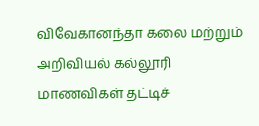விவேகானந்தா கலை மற்றும் அறிவியல் கல்லூரி மாணவிகள் தட்டிச்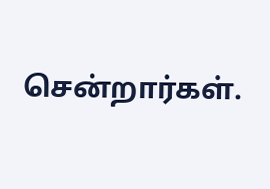சென்றார்கள்.